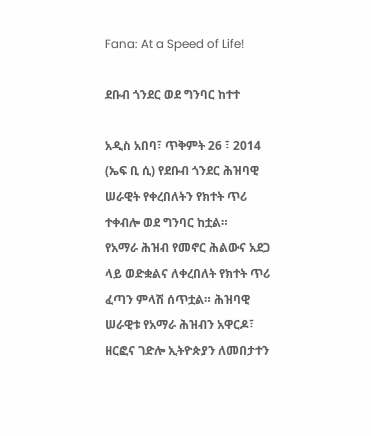Fana: At a Speed of Life!

ደቡብ ጎንደር ወደ ግንባር ከተተ

አዲስ አበባ፣ ጥቅምት 26 ፣ 2014 (ኤፍ ቢ ሲ) የደቡብ ጎንደር ሕዝባዊ ሠራዊት የቀረበለትን የክተት ጥሪ ተቀብሎ ወደ ግንባር ከቷል።
የአማራ ሕዝብ የመኖር ሕልውና አደጋ ላይ ወድቋልና ለቀረበለት የክተት ጥሪ ፈጣን ምላሽ ሰጥቷል። ሕዝባዊ ሠራዊቱ የአማራ ሕዝብን አዋርዶ፣ ዘርፎና ገድሎ ኢትዮጵያን ለመበታተን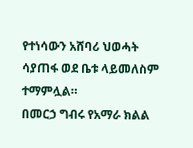የተነሳውን አሸባሪ ህወሓት ሳያጠፋ ወደ ቤቱ ላይመለስም ተማምሏል።
በመርኃ ግብሩ የአማራ ክልል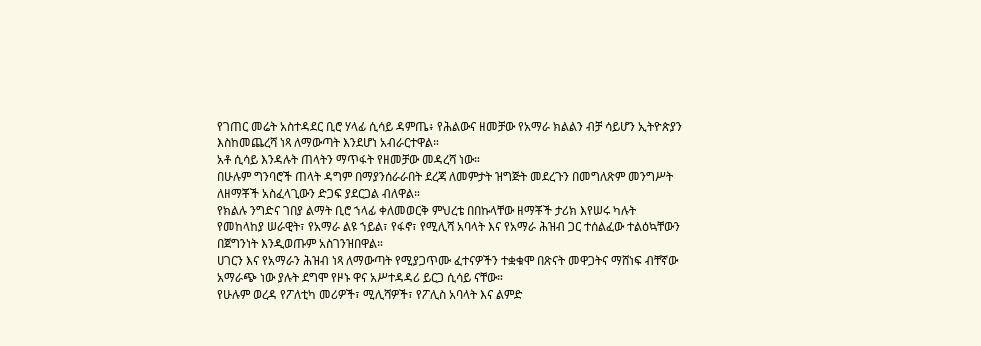የገጠር መሬት አስተዳደር ቢሮ ሃላፊ ሲሳይ ዳምጤ፥ የሕልውና ዘመቻው የአማራ ክልልን ብቻ ሳይሆን ኢትዮጵያን እስከመጨረሻ ነጻ ለማውጣት እንደሆነ አብራርተዋል።
አቶ ሲሳይ እንዳሉት ጠላትን ማጥፋት የዘመቻው መዳረሻ ነው።
በሁሉም ግንባሮች ጠላት ዳግም በማያንሰራራበት ደረጃ ለመምታት ዝግጅት መደረጉን በመግለጽም መንግሥት ለዘማቾች አስፈላጊውን ድጋፍ ያደርጋል ብለዋል።
የክልሉ ንግድና ገበያ ልማት ቢሮ ኀላፊ ቀለመወርቅ ምህረቴ በበኩላቸው ዘማቾች ታሪክ እየሠሩ ካሉት የመከላከያ ሠራዊት፣ የአማራ ልዩ ኀይል፣ የፋኖ፣ የሚሊሻ አባላት እና የአማራ ሕዝብ ጋር ተሰልፈው ተልዕኳቸውን በጀግንነት እንዲወጡም አስገንዝበዋል።
ሀገርን እና የአማራን ሕዝብ ነጻ ለማውጣት የሚያጋጥሙ ፈተናዎችን ተቋቁሞ በጽናት መዋጋትና ማሸነፍ ብቸኛው አማራጭ ነው ያሉት ደግሞ የዞኑ ዋና አሥተዳዳሪ ይርጋ ሲሳይ ናቸው።
የሁሉም ወረዳ የፖለቲካ መሪዎች፣ ሚሊሻዎች፣ የፖሊስ አባላት እና ልምድ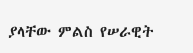ያላቸው ምልስ የሠራዊት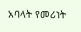አባላት የመሪነት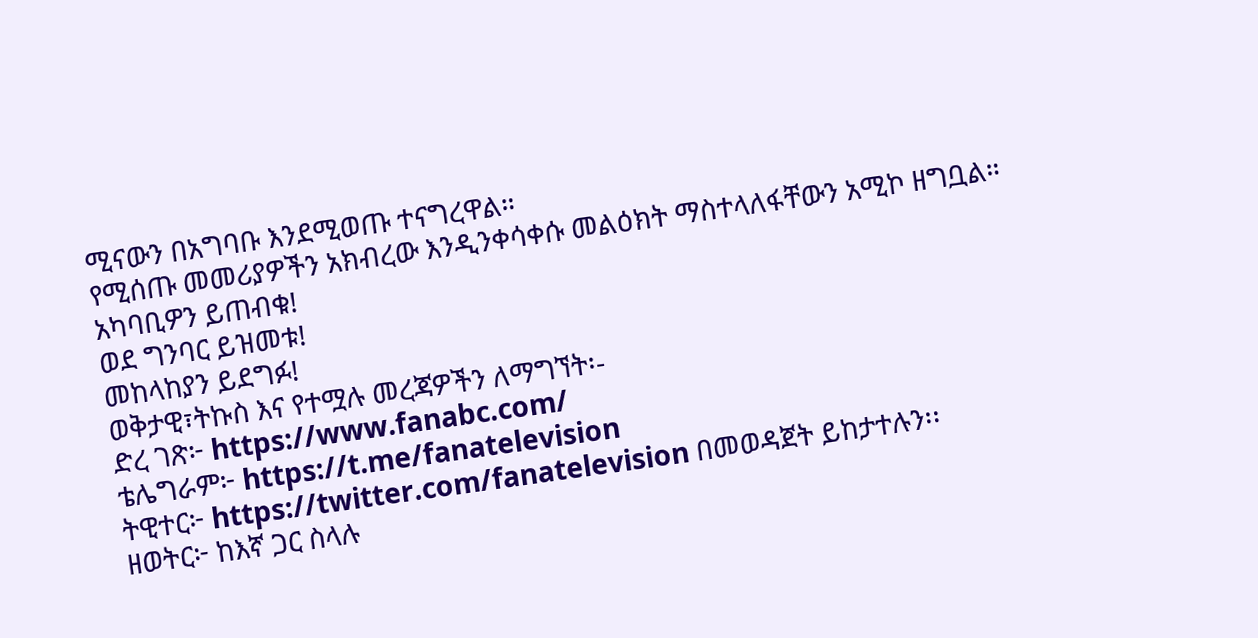ሚናውን በአግባቡ እንደሚወጡ ተናግረዋል።
የሚሰጡ መመሪያዎችን አክብረው እንዲንቀሳቀሱ መልዕክት ማስተላለፋቸውን አሚኮ ዘግቧል።
አካባቢዎን ይጠብቁ!
ወደ ግንባር ይዝመቱ!
መከላከያን ይደግፉ!
ወቅታዊ፣ትኩስ እና የተሟሉ መረጃዎችን ለማግኘት፡-
ድረ ገጽ፦ https://www.fanabc.com/
ቴሌግራም፦ https://t.me/fanatelevision
ትዊተር፦ https://twitter.com/fanatelevision በመወዳጀት ይከታተሉን፡፡
ዘወትር፦ ከእኛ ጋር ስላሉ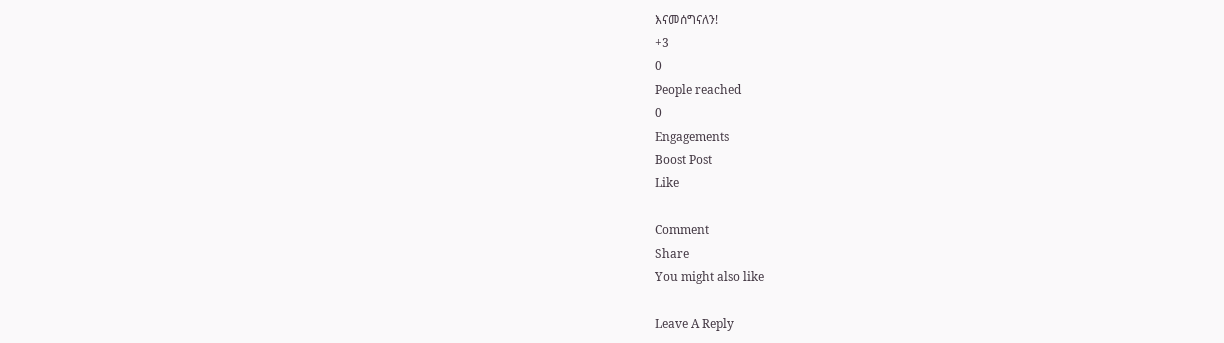እናመሰግናለን!
+3
0
People reached
0
Engagements
Boost Post
Like

Comment
Share
You might also like

Leave A Reply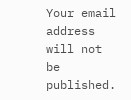Your email address will not be published.